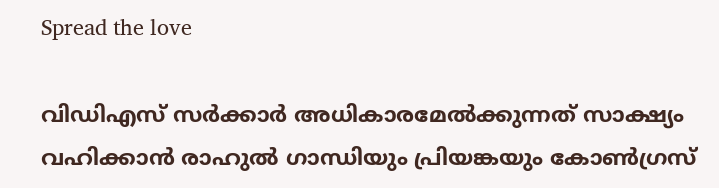Spread the love

വിഡിഎസ് സര്‍ക്കാര്‍ അധികാരമേല്‍ക്കുന്നത് സാക്ഷ്യം വഹിക്കാന്‍ രാഹുല്‍ ഗാന്ധിയും പ്രിയങ്കയും കോണ്‍ഗ്രസ്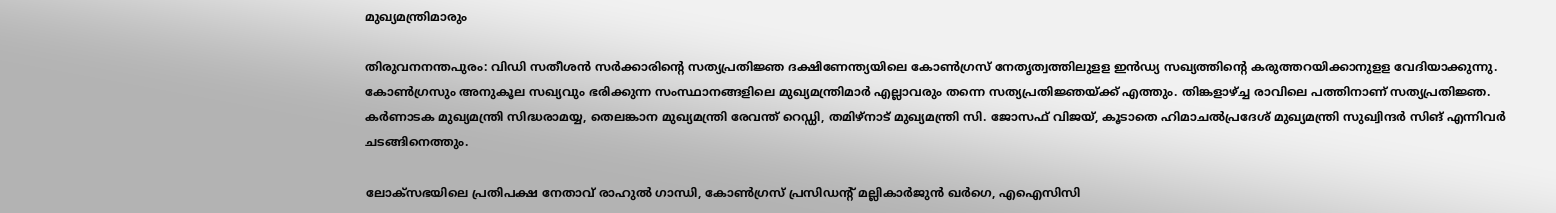മുഖ്യമന്ത്രിമാരും

തിരുവനനന്തപുരം: വിഡി സതീശന്‍ സര്‍ക്കാരിന്റെ സത്യപ്രതിജ്ഞ ദക്ഷിണേന്ത്യയിലെ കോണ്‍ഗ്രസ് നേതൃത്വത്തിലുളള ഇന്‍ഡ്യ സഖ്യത്തിന്റെ കരുത്തറയിക്കാനുളള വേദിയാക്കുന്നു. കോണ്‍ഗ്രസും അനുകൂല സഖ്യവും ഭരിക്കുന്ന സംസ്ഥാനങ്ങളിലെ മുഖ്യമന്ത്രിമാര്‍ എല്ലാവരും തന്നെ സത്യപ്രതിജ്ഞയ്ക്ക് എത്തും. തിങ്കളാഴ്ച്ച രാവിലെ പത്തിനാണ് സത്യപ്രതിജ്ഞ. കര്‍ണാടക മുഖ്യമന്ത്രി സിദ്ധരാമയ്യ, തെലങ്കാന മുഖ്യമന്ത്രി രേവന്ത് റെഡ്ഡി, തമിഴ്‌നാട് മുഖ്യമന്ത്രി സി. ജോസഫ് വിജയ്, കൂടാതെ ഹിമാചല്‍പ്രദേശ് മുഖ്യമന്ത്രി സുഖ്വിന്ദര്‍ സിങ് എന്നിവര്‍ ചടങ്ങിനെത്തും.

ലോക്‌സഭയിലെ പ്രതിപക്ഷ നേതാവ് രാഹുല്‍ ഗാന്ധി, കോണ്‍ഗ്രസ് പ്രസിഡന്റ് മല്ലികാര്‍ജുന്‍ ഖര്‍ഗെ, എഐസിസി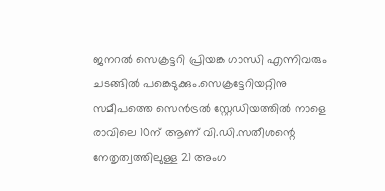ജനറല്‍ സെക്രട്ടറി പ്രിയങ്ക ഗാന്ധി എന്നിവരും ചടങ്ങില്‍ പങ്കെടുക്കും.സെക്രട്ടേറിയറ്റിനു സമീപത്തെ സെന്‍ട്രല്‍ സ്റ്റേഡിയത്തില്‍ നാളെ രാവിലെ 10ന് ആണ് വി.ഡി.സതീശന്റെ നേതൃത്വത്തിലുള്ള 21 അംഗ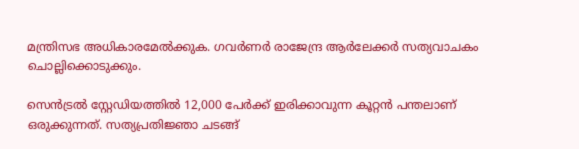മന്ത്രിസഭ അധികാരമേല്‍ക്കുക. ഗവര്‍ണര്‍ രാജേന്ദ്ര ആര്‍ലേക്കര്‍ സത്യവാചകം ചൊല്ലിക്കൊടുക്കും.

സെന്‍ട്രല്‍ സ്റ്റേഡിയത്തില്‍ 12,000 പേര്‍ക്ക് ഇരിക്കാവുന്ന കൂറ്റന്‍ പന്തലാണ് ഒരുക്കുന്നത്. സത്യപ്രതിജ്ഞാ ചടങ്ങ്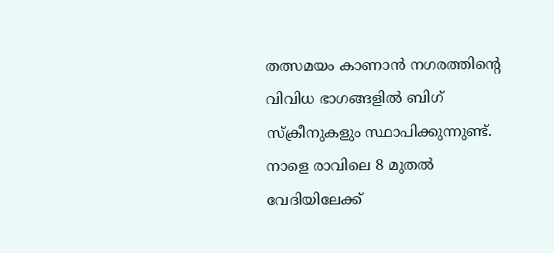തത്സമയം കാണാന്‍ നഗരത്തിന്റെ വിവിധ ഭാഗങ്ങളില്‍ ബിഗ് സ്‌ക്രീനുകളും സ്ഥാപിക്കുന്നുണ്ട്. നാളെ രാവിലെ 8 മുതല്‍ വേദിയിലേക്ക്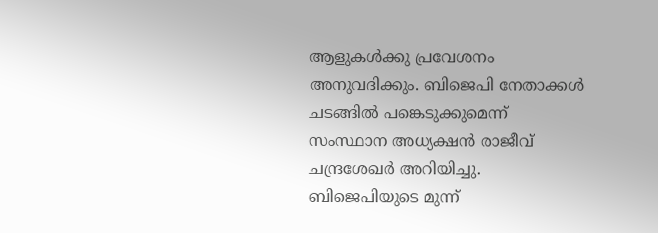ആളുകള്‍ക്കു പ്രവേശനം അനുവദിക്കും. ബിജെപി നേതാക്കള്‍ ചടങ്ങില്‍ പങ്കെടുക്കുമെന്ന് സംസ്ഥാന അധ്യക്ഷന്‍ രാജീവ് ചന്ദ്രശേഖര്‍ അറിയിച്ചു. ബിജെപിയുടെ മുന്ന്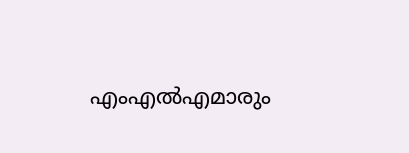എംഎല്‍എമാരും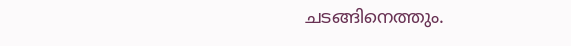ചടങ്ങിനെത്തും.